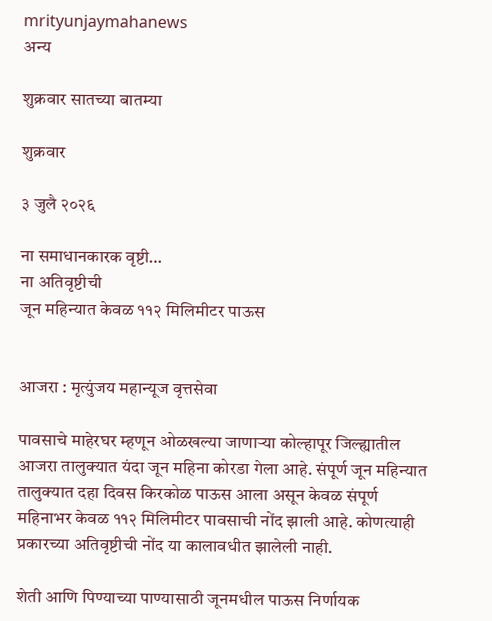mrityunjaymahanews
अन्य

शुक्रवार सातच्या बातम्या

शुक्रवार

३ जुलै २०२६

ना समाधानकारक वृष्टी…
ना अतिवृष्टीची
जून महिन्यात केवळ ११२ मिलिमीटर पाऊस


आजरा : मृत्युंजय महान्यूज वृत्तसेवा

पावसाचे माहेरघर म्हणून ओळखल्या जाणाऱ्या कोल्हापूर जिल्ह्यातील आजरा तालुक्यात यंदा जून महिना कोरडा गेला आहे. संपूर्ण जून महिन्यात तालुक्यात दहा दिवस किरकोळ पाऊस आला असून केवळ संपूर्ण महिनाभर केवळ ११२ मिलिमीटर पावसाची नोंद झाली आहे. कोणत्याही प्रकारच्या अतिवृष्टीची नोंद या कालावधीत झालेली नाही.

शेती आणि पिण्याच्या पाण्यासाठी जूनमधील पाऊस निर्णायक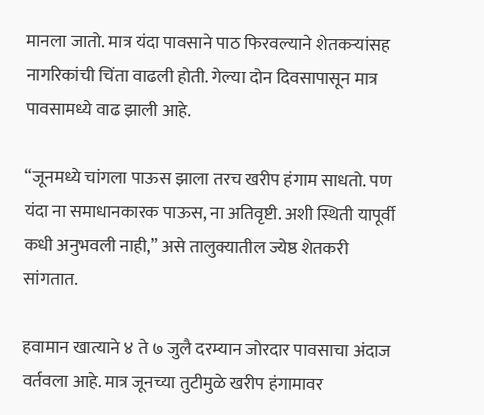मानला जातो. मात्र यंदा पावसाने पाठ फिरवल्याने शेतकऱ्यांसह नागरिकांची चिंता वाढली होती. गेल्या दोन दिवसापासून मात्र पावसामध्ये वाढ झाली आहे.

“जूनमध्ये चांगला पाऊस झाला तरच खरीप हंगाम साधतो. पण यंदा ना समाधानकारक पाऊस, ना अतिवृष्टी. अशी स्थिती यापूर्वी कधी अनुभवली नाही,” असे तालुक्यातील ज्येष्ठ शेतकरी सांगतात.

हवामान खात्याने ४ ते ७ जुलै दरम्यान जोरदार पावसाचा अंदाज वर्तवला आहे. मात्र जूनच्या तुटीमुळे खरीप हंगामावर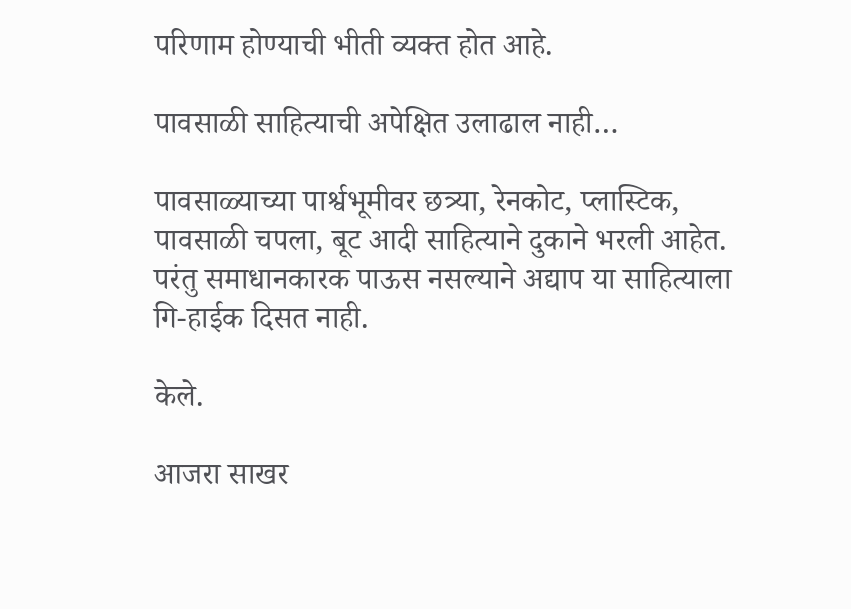परिणाम होण्याची भीती व्यक्त होत आहे.

पावसाळी साहित्याची अपेक्षित उलाढाल नाही…

पावसाळ्याच्या पार्श्वभूमीवर छत्र्या, रेनकोट, प्लास्टिक, पावसाळी चपला, बूट आदी साहित्याने दुकाने भरली आहेत. परंतु समाधानकारक पाऊस नसल्याने अद्याप या साहित्याला गि-हाईक दिसत नाही.

केले.

आजरा साखर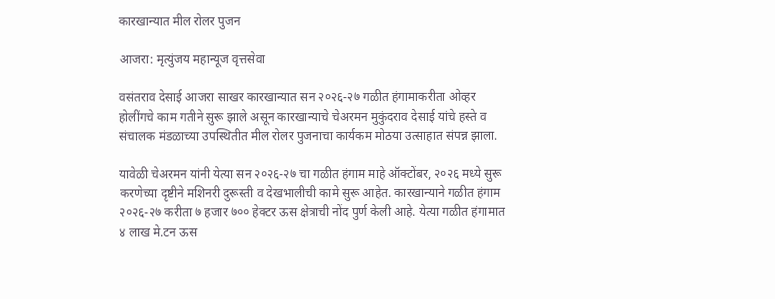कारखान्यात मील रोलर पुजन

आजरा: मृत्युंजय महान्यूज वृत्तसेवा

वसंतराव देसाई आजरा साखर कारखान्यात सन २०२६-२७ गळीत हंगामाकरीता ओव्हर होलींगचे काम गतीने सुरू झाले असून कारखान्याचे चेअरमन मुकुंदराव देसाई यांचे हस्ते व संचालक मंडळाच्या उपस्थितीत मील रोलर पुजनाचा कार्यकम मोठया उत्साहात संपन्न झाला.

यावेळी चेअरमन यांनी येत्या सन २०२६-२७ चा गळीत हंगाम माहे ऑक्टोंबर, २०२६ मध्ये सुरू करणेच्या दृष्टीने मशिनरी दुरूस्ती व देखभालीची कामे सुरू आहेत. कारखान्याने गळीत हंगाम २०२६-२७ करीता ७ हजार ७०० हेक्टर ऊस क्षेत्राची नोंद पुर्ण केली आहे. येत्या गळीत हंगामात ४ लाख मे.टन ऊस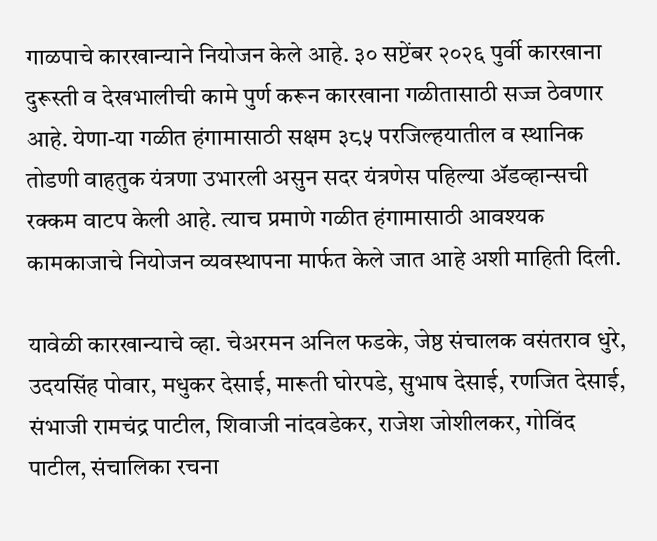गाळपाचे कारखान्याने नियोजन केले आहे. ३० सप्टेंबर २०२६ पुर्वी कारखाना दुरूस्ती व देखभालीची कामे पुर्ण करून कारखाना गळीतासाठी सज्ज ठेवणार आहे. येणा-या गळीत हंगामासाठी सक्षम ३८५ परजिल्हयातील व स्थानिक तोडणी वाहतुक यंत्रणा उभारली असुन सदर यंत्रणेस पहिल्या ॲडव्हान्सची रक्कम वाटप केली आहे. त्याच प्रमाणे गळीत हंगामासाठी आवश्यक कामकाजाचे नियोजन व्यवस्थापना मार्फत केले जात आहे अशी माहिती दिली.

यावेळी कारखान्याचे व्हा. चेअरमन अनिल फडके, जेष्ठ संचालक वसंतराव धुरे, उदयसिंह पोवार, मधुकर देसाई, मारूती घोरपडे, सुभाष देसाई, रणजित देसाई, संभाजी रामचंद्र पाटील, शिवाजी नांदवडेकर, राजेश जोशीलकर, गोविंद पाटील, संचालिका रचना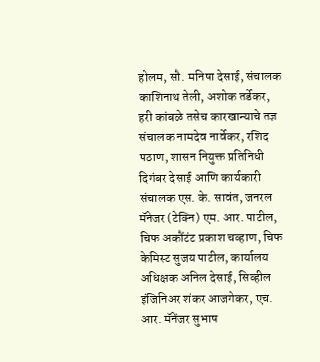होलम, सौ. मनिषा देसाई, संचालक काशिनाथ तेली, अशोक तर्डेकर, हरी कांबळे तसेच कारखान्याचे तज्ञ संचालक नामदेव नार्वेकर, रशिद पठाण, शासन नियुक्त प्रतिनिधी दिगंबर देसाई आणि कार्यकारी संचालक एस. के. सावंत, जनरल मॅनेजर (टेक्नि) एम. आर. पाटील, चिफ अकौंटंट प्रकाश चव्हाण, चिफ केमिस्ट सुजय पाटील, कार्यालय अधिक्षक अनिल देसाई, सिव्हील इंजिनिअर शंकर आजगेकर, एच. आर. मॅनेंजर सुभाष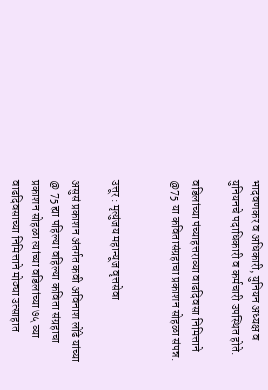भादवणकर व अधिकारी, युनियन अध्यक्ष व युनियनचे पदाधिकारी व कर्मचारी उपस्थित होते.

वडिलांच्या पंच्याहत्तराव्या वाढदिवसा निमित्ताने  @75 या कवितासंग्रहाचा प्रकाशन सोहळा संपन्न.


उत्तूर : मृत्युंजय महान्यूज वृत्तसेवा

असुसं प्रकाशन अंतर्गत कवी अविनाश लोंढे यांच्या @ 75 ह्या पहिल्या वहिल्या कविता संग्रहाचा प्रकाशन सोहळा त्यांच्या वडिलांच्या ७५ व्या वाढदिवसाच्या निमित्ताने मोठ्या उत्साहात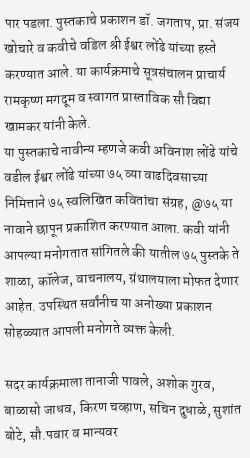पार पडला. पुस्तकाचे प्रकाशन डॉ. जगताप, प्रा. संजय खोचारे व कवीचे वडिल श्री ईश्वर लोंढे यांच्या हस्ते करण्यात आले. या कार्यक्रमाचे सूत्रसंचालन प्राचार्य रामकृष्ण मगदूम व स्वागत प्रास्ताविक सौ विद्या खामकर यांनी केले.
या पुस्तकाचे नावीन्य म्हणजे कवी अविनाश लोंढे यांचे वडील ईश्वर लोंढे यांच्या ७५ व्या वाढदिवसाच्या निमित्ताने ७५ स्वलिखित कवितांचा संग्रह, @७५ या नावाने छापून प्रकाशित करण्यात आला. कवी यांनी आपल्या मनोगतात सांगितले की यातील ७५ पुस्तके ते शाळा, कॉलेज, वाचनालय, ग्रंथालयाला मोफत देणार आहेत. उपस्थित सर्वांनीच या अनोख्या प्रकाशन सोहळ्यात आपली मनोगते व्यक्त केली.

सदर कार्यक्रमाला तानाजी पावले, अशोक गुरव, बाळासो जाधव, किरण चव्हाण, सचिन दुधाळे, सुशांत बोटे, सौ.पवार व मान्यवर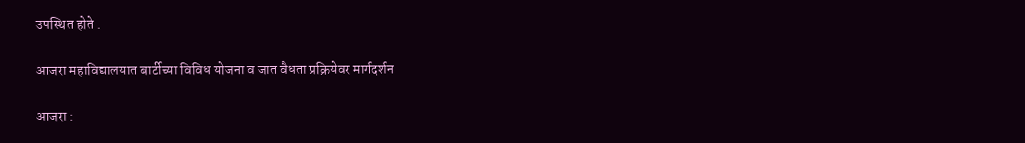उपस्थित होते .

आजरा महाविद्यालयात बार्टीच्या विविध योजना व जात वैधता प्रक्रियेवर मार्गदर्शन

आजरा :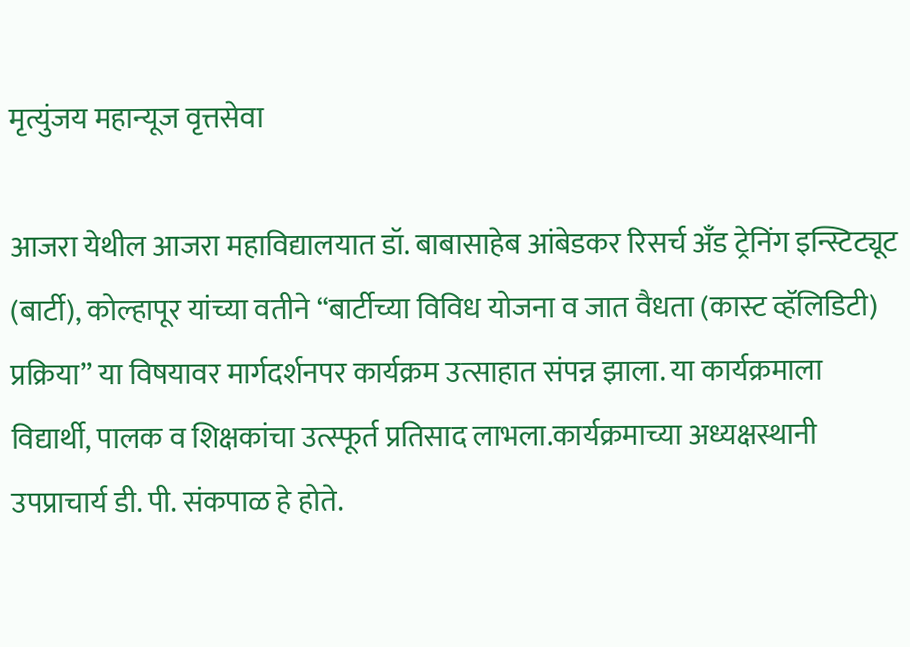मृत्युंजय महान्यूज वृत्तसेवा

आजरा येथील आजरा महाविद्यालयात डॉ. बाबासाहेब आंबेडकर रिसर्च अँड ट्रेनिंग इन्स्टिट्यूट (बार्टी), कोल्हापूर यांच्या वतीने “बार्टीच्या विविध योजना व जात वैधता (कास्ट व्हॅलिडिटी) प्रक्रिया” या विषयावर मार्गदर्शनपर कार्यक्रम उत्साहात संपन्न झाला. या कार्यक्रमाला विद्यार्थी, पालक व शिक्षकांचा उत्स्फूर्त प्रतिसाद लाभला.कार्यक्रमाच्या अध्यक्षस्थानी उपप्राचार्य डी. पी. संकपाळ हे होते.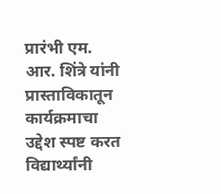प्रारंभी एम. आर. शिंत्रे यांनी प्रास्ताविकातून कार्यक्रमाचा उद्देश स्पष्ट करत विद्यार्थ्यांनी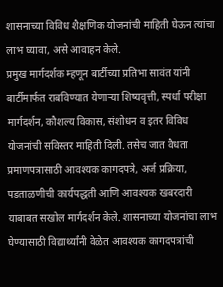शासनाच्या विविध शैक्षणिक योजनांची माहिती घेऊन त्यांचा लाभ घ्यावा, असे आवाहन केले.
प्रमुख मार्गदर्शक म्हणून बार्टीच्या प्रतिभा सावंत यांनी बार्टीमार्फत राबविण्यात येणाऱ्या शिष्यवृत्ती, स्पर्धा परीक्षा मार्गदर्शन, कौशल्य विकास, संशोधन व इतर विविध योजनांची सविस्तर माहिती दिली. तसेच जात वैधता प्रमाणपत्रासाठी आवश्यक कागदपत्रे, अर्ज प्रक्रिया, पडताळणीची कार्यपद्धती आणि आवश्यक खबरदारी याबाबत सखोल मार्गदर्शन केले. शासनाच्या योजनांचा लाभ घेण्यासाठी विद्यार्थ्यांनी वेळेत आवश्यक कागदपत्रांची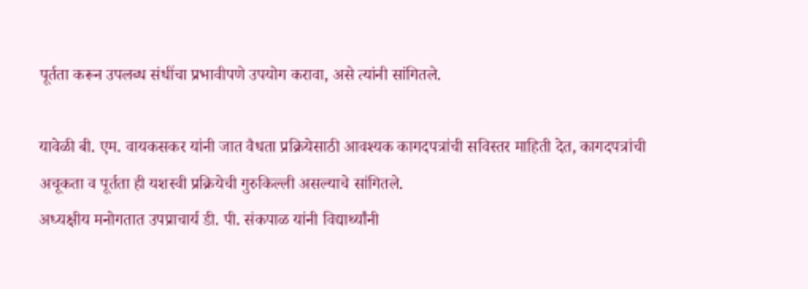पूर्तता करून उपलब्ध संधींचा प्रभावीपणे उपयोग करावा, असे त्यांनी सांगितले.

यावेळी बी. एम. वायकसकर यांनी जात वैधता प्रक्रियेसाठी आवश्यक कागदपत्रांची सविस्तर माहिती देत, कागदपत्रांची अचूकता व पूर्तता ही यशस्वी प्रक्रियेची गुरुकिल्ली असल्याचे सांगितले.
अध्यक्षीय मनोगतात उपप्राचार्य डी. पी. संकपाळ यांनी विद्यार्थ्यांनी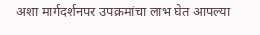अशा मार्गदर्शनपर उपक्रमांचा लाभ घेत आपल्या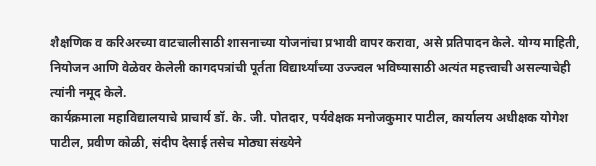शैक्षणिक व करिअरच्या वाटचालीसाठी शासनाच्या योजनांचा प्रभावी वापर करावा, असे प्रतिपादन केले. योग्य माहिती, नियोजन आणि वेळेवर केलेली कागदपत्रांची पूर्तता विद्यार्थ्यांच्या उज्ज्वल भविष्यासाठी अत्यंत महत्त्वाची असल्याचेही त्यांनी नमूद केले.
कार्यक्रमाला महाविद्यालयाचे प्राचार्य डॉ. के. जी. पोतदार, पर्यवेक्षक मनोजकुमार पाटील, कार्यालय अधीक्षक योगेश पाटील, प्रवीण कोळी, संदीप देसाई तसेच मोठ्या संख्येने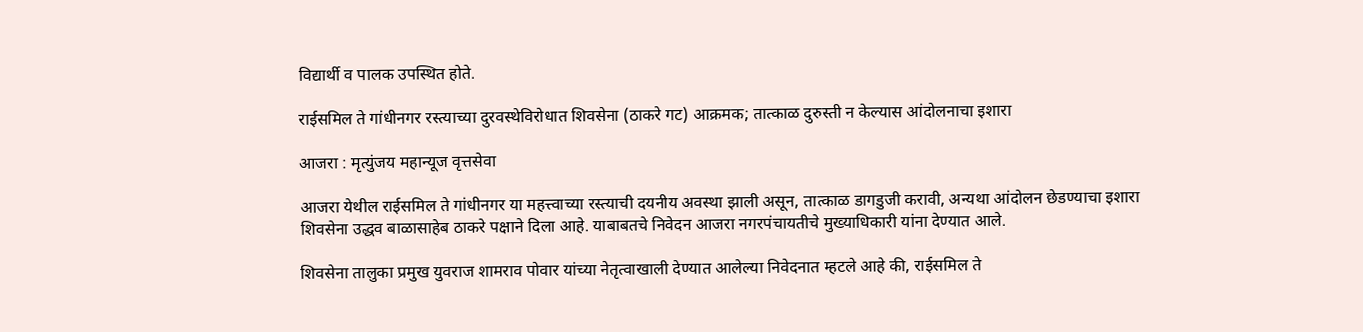विद्यार्थी व पालक उपस्थित होते.

राईसमिल ते गांधीनगर रस्त्याच्या दुरवस्थेविरोधात शिवसेना (ठाकरे गट) आक्रमक; तात्काळ दुरुस्ती न केल्यास आंदोलनाचा इशारा

आजरा : मृत्युंजय महान्यूज वृत्तसेवा

आजरा येथील राईसमिल ते गांधीनगर या महत्त्वाच्या रस्त्याची दयनीय अवस्था झाली असून, तात्काळ डागडुजी करावी, अन्यथा आंदोलन छेडण्याचा इशारा शिवसेना उद्धव बाळासाहेब ठाकरे पक्षाने दिला आहे. याबाबतचे निवेदन आजरा नगरपंचायतीचे मुख्याधिकारी यांना देण्यात आले.

शिवसेना तालुका प्रमुख युवराज शामराव पोवार यांच्या नेतृत्वाखाली देण्यात आलेल्या निवेदनात म्हटले आहे की, राईसमिल ते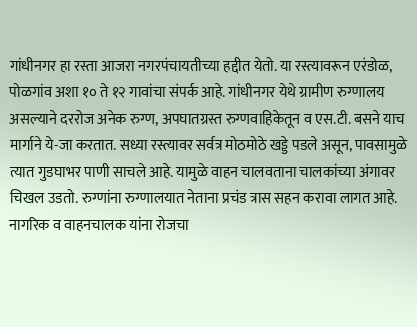गांधीनगर हा रस्ता आजरा नगरपंचायतीच्या हद्दीत येतो. या रस्त्यावरून एरंडोळ, पोळगांव अशा १० ते १२ गावांचा संपर्क आहे. गांधीनगर येथे ग्रामीण रुग्णालय असल्याने दररोज अनेक रुग्ण, अपघातग्रस्त रुग्णवाहिकेतून व एस.टी. बसने याच मार्गाने ये-जा करतात. सध्या रस्त्यावर सर्वत्र मोठमोठे खड्डे पडले असून, पावसामुळे त्यात गुडघाभर पाणी साचले आहे. यामुळे वाहन चालवताना चालकांच्या अंगावर चिखल उडतो. रुग्णांना रुग्णालयात नेताना प्रचंड त्रास सहन करावा लागत आहे. नागरिक व वाहनचालक यांना रोजचा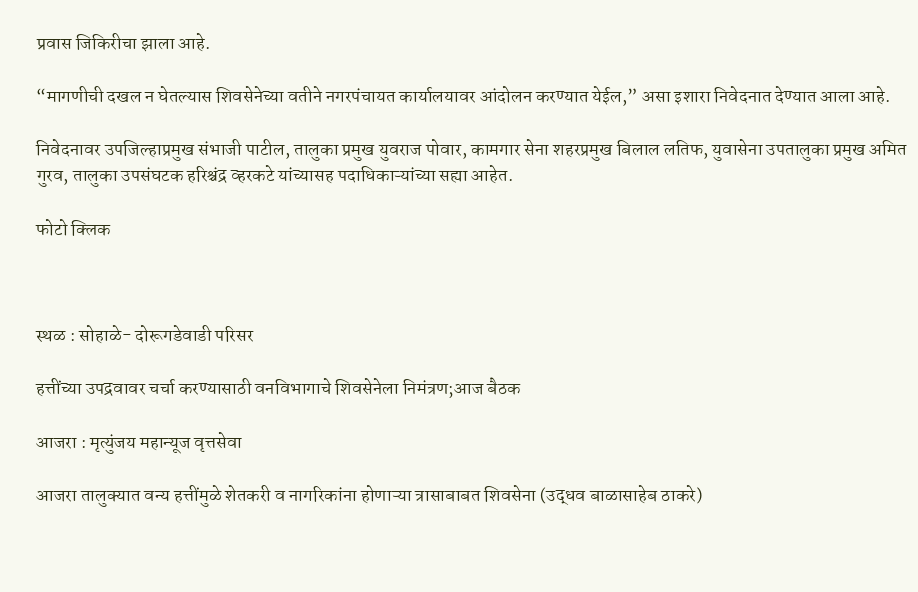प्रवास जिकिरीचा झाला आहे.

“मागणीची दखल न घेतल्यास शिवसेनेच्या वतीने नगरपंचायत कार्यालयावर आंदोलन करण्यात येईल,” असा इशारा निवेदनात देण्यात आला आहे.

निवेदनावर उपजिल्हाप्रमुख संभाजी पाटील, तालुका प्रमुख युवराज पोवार, कामगार सेना शहरप्रमुख बिलाल लतिफ, युवासेना उपतालुका प्रमुख अमित गुरव, तालुका उपसंघटक हरिश्चंद्र व्हरकटे यांच्यासह पदाधिकाऱ्यांच्या सह्या आहेत.

फोटो क्लिक



स्थळ : सोहाळे- दोरूगडेवाडी परिसर

हत्तींच्या उपद्रवावर चर्चा करण्यासाठी वनविभागाचे शिवसेनेला निमंत्रण;आज बैठक

आजरा : मृत्युंजय महान्यूज वृत्तसेवा

आजरा तालुक्यात वन्य हत्तींमुळे शेतकरी व नागरिकांना होणाऱ्या त्रासाबाबत शिवसेना (उद्धव बाळासाहेब ठाकरे)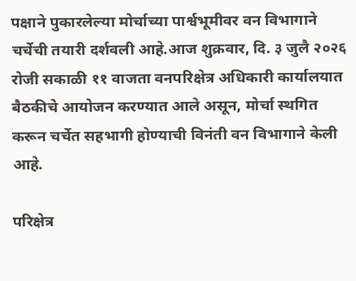पक्षाने पुकारलेल्या मोर्चाच्या पार्श्वभूमीवर वन विभागाने चर्चेची तयारी दर्शवली आहे.आज शुक्रवार, दि. ३ जुलै २०२६ रोजी सकाळी ११ वाजता वनपरिक्षेत्र अधिकारी कार्यालयात बैठकीचे आयोजन करण्यात आले असून, मोर्चा स्थगित करून चर्चेत सहभागी होण्याची विनंती वन विभागाने केली आहे.

परिक्षेत्र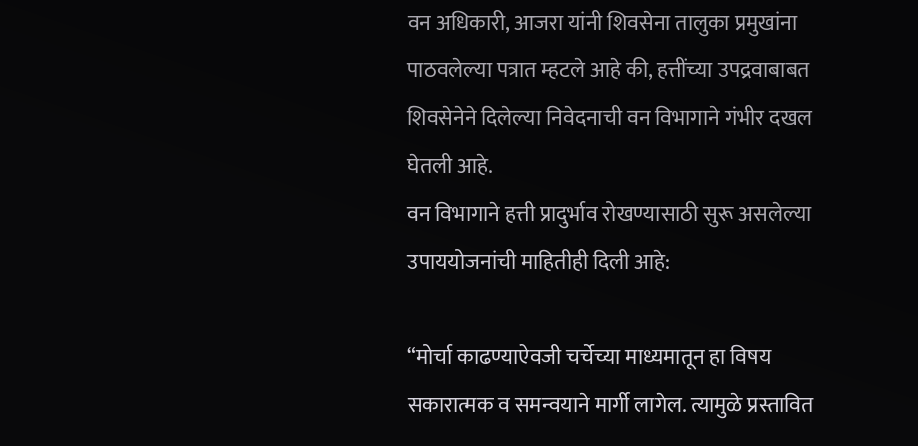वन अधिकारी, आजरा यांनी शिवसेना तालुका प्रमुखांना पाठवलेल्या पत्रात म्हटले आहे की, हत्तींच्या उपद्रवाबाबत शिवसेनेने दिलेल्या निवेदनाची वन विभागाने गंभीर दखल घेतली आहे.
वन विभागाने हत्ती प्रादुर्भाव रोखण्यासाठी सुरू असलेल्या उपाययोजनांची माहितीही दिली आहे:

“मोर्चा काढण्याऐवजी चर्चेच्या माध्यमातून हा विषय सकारात्मक व समन्वयाने मार्गी लागेल. त्यामुळे प्रस्तावित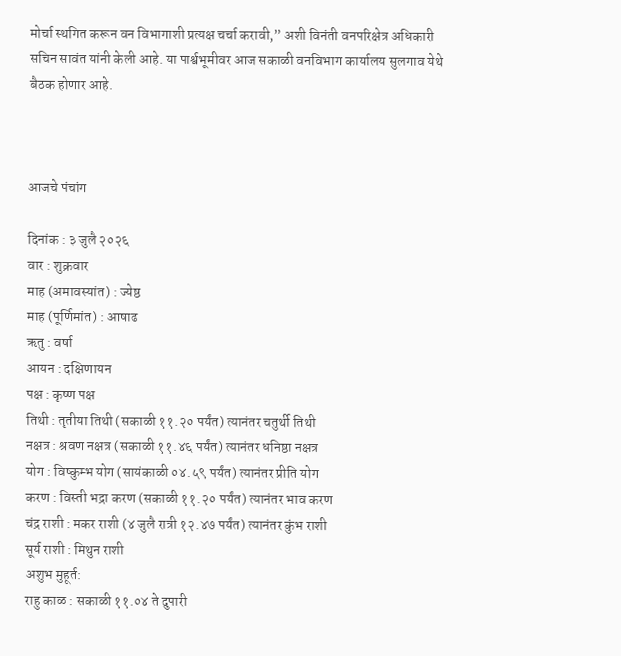मोर्चा स्थगित करून वन विभागाशी प्रत्यक्ष चर्चा करावी,” अशी विनंती वनपरिक्षेत्र अधिकारी सचिन सावंत यांनी केली आहे. या पार्श्वभूमीवर आज सकाळी वनविभाग कार्यालय सुलगाव येथे बैठक होणार आहे.



आजचे पंचांग

दिनांक : ३ जुलै २०२६
वार : शुक्रवार
माह (अमावस्यांत) : ज्येष्ठ
माह (पूर्णिमांत) : आषाढ
ऋतु : वर्षा
आयन : दक्षिणायन
पक्ष : कृष्ण पक्ष
तिथी : तृतीया तिथी (सकाळी ११.२० पर्यंत) त्यानंतर चतुर्थी तिथी
नक्षत्र : श्रवण नक्षत्र (सकाळी ११.४६ पर्यंत) त्यानंतर धनिष्ठा नक्षत्र
योग : विष्कुम्भ योग (सायंकाळी ०४.५९ पर्यंत) त्यानंतर प्रीति योग
करण : विस्ती भद्रा करण (सकाळी ११.२० पर्यंत) त्यानंतर भाव करण
चंद्र राशी : मकर राशी (४ जुलै रात्री १२.४७ पर्यंत) त्यानंतर कुंभ राशी
सूर्य राशी : मिथुन राशी
अशुभ मुहूर्त:
राहु काळ : सकाळी ११.०४ ते दुपारी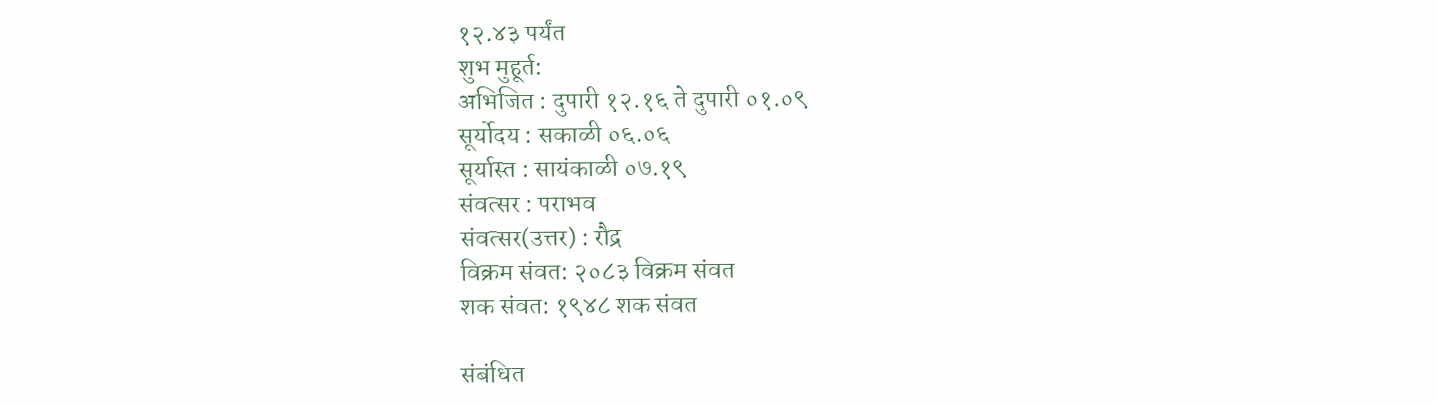१२.४३ पर्यंत
शुभ मुहूर्त:
अभिजित : दुपारी १२.१६ ते दुपारी ०१.०९
सूर्योदय : सकाळी ०६.०६
सूर्यास्त : सायंकाळी ०७.१९
संवत्सर : पराभव
संवत्सर(उत्तर) : रौद्र
विक्रम संवत: २०८३ विक्रम संवत
शक संवत: १९४८ शक संवत

संबंधित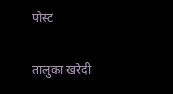पोस्ट

तालुका खरेदी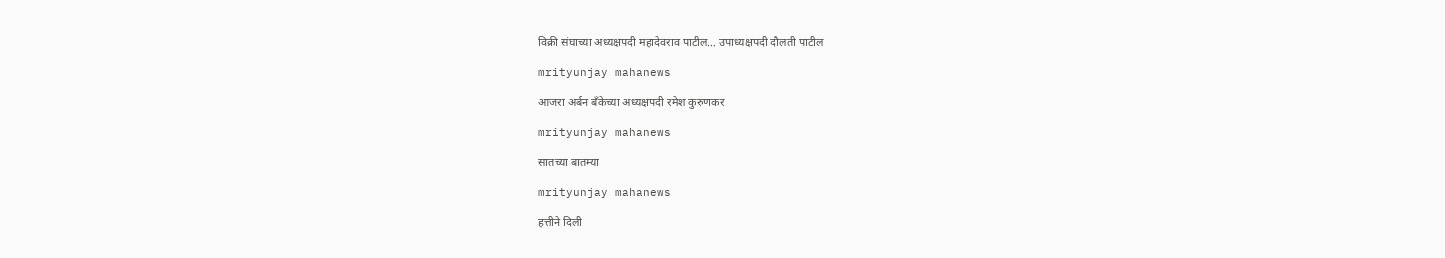विक्री संघाच्या अध्यक्षपदी महादेवराव पाटील… उपाध्यक्षपदी दौलती पाटील

mrityunjay mahanews

आजरा अर्बन बँकेच्या अध्यक्षपदी रमेश कुरुणकर

mrityunjay mahanews

सातच्या बातम्या

mrityunjay mahanews

हत्तीने दिली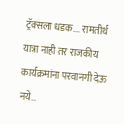ट्रॅक्सला धडक…. रामतीर्थ यात्रा नाही तर राजकीय कार्यक्रमांना परवानगी देऊ नये…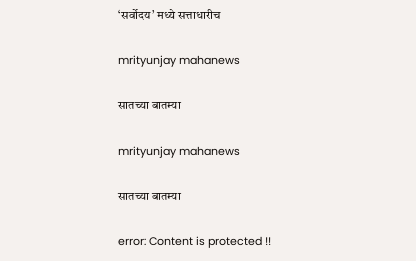‘सर्वोदय’ मध्ये सत्ताधारीच

mrityunjay mahanews

सातच्या बातम्या

mrityunjay mahanews

सातच्या बातम्या

error: Content is protected !!